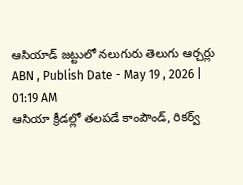ఆసియాడ్ జట్టులో నలుగురు తెలుగు ఆర్చర్లు
ABN , Publish Date - May 19 , 2026 | 01:19 AM
ఆసియా క్రీడల్లో తలపడే కాంపౌండ్, రికర్వ్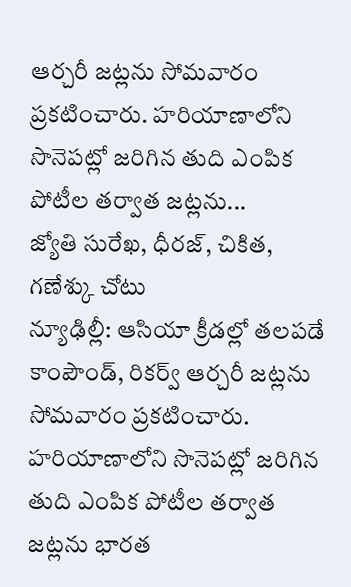ఆర్చరీ జట్లను సోమవారం ప్రకటించారు. హరియాణాలోని సొనెపట్లో జరిగిన తుది ఎంపిక పోటీల తర్వాత జట్లను...
జ్యోతి సురేఖ, ధీరజ్, చికిత, గణేశ్కు చోటు
న్యూఢిల్లీ: ఆసియా క్రీడల్లో తలపడే కాంపౌండ్, రికర్వ్ ఆర్చరీ జట్లను సోమవారం ప్రకటించారు. హరియాణాలోని సొనెపట్లో జరిగిన తుది ఎంపిక పోటీల తర్వాత జట్లను భారత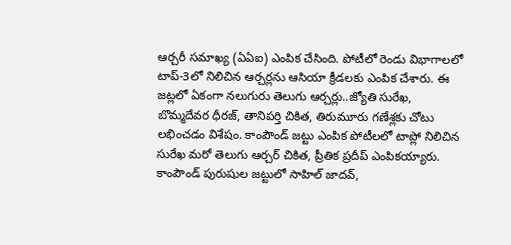ఆర్చరీ సమాఖ్య (ఏఏఐ) ఎంపిక చేసింది. పోటీలో రెండు విభాగాలలో టాప్-3లో నిలిచిన ఆర్చర్లను ఆసియా క్రీడలకు ఎంపిక చేశారు. ఈ జట్లలో ఏకంగా నలుగురు తెలుగు ఆర్చర్లు..జ్యోతి సురేఖ, బొమ్మదేవర ధీరజ్, తానిపర్తి చికిత, తిరుమూరు గణేశ్లకు చోటు లభించడం విశేషం. కాంపౌండ్ జట్టు ఎంపిక పోటీలలో టాప్లో నిలిచిన సురేఖ మరో తెలుగు ఆర్చర్ చికిత, ప్రీతిక ప్రదీప్ ఎంపికయ్యారు. కాంపౌండ్ పురుషుల జట్టులో సాహిల్ జాదవ్,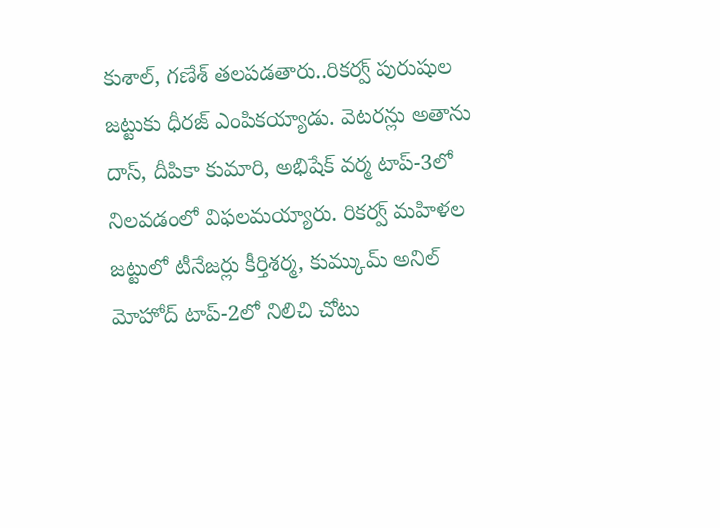కుశాల్, గణేశ్ తలపడతారు..రికర్వ్ పురుషుల జట్టుకు ధీరజ్ ఎంపికయ్యాడు. వెటరన్లు అతాను దాస్, దీపికా కుమారి, అభిషేక్ వర్మ టాప్-3లో నిలవడంలో విఫలమయ్యారు. రికర్వ్ మహిళల జట్టులో టీనేజర్లు కీర్తిశర్మ, కుమ్కుమ్ అనిల్ మోహోద్ టాప్-2లో నిలిచి చోటు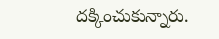దక్కించుకున్నారు.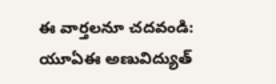ఈ వార్తలనూ చదవండి:
యూఏఈ అణువిద్యుత్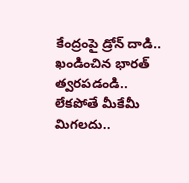కేంద్రంపై డ్రోన్ దాడి.. ఖండించిన భారత్
త్వరపడండి.. లేకపోతే మీకేమీ మిగలదు..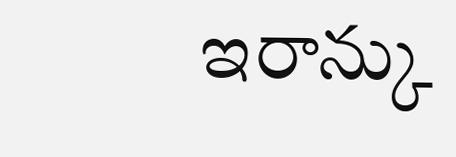ఇరాన్కు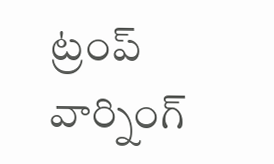ట్రంప్ వార్నింగ్